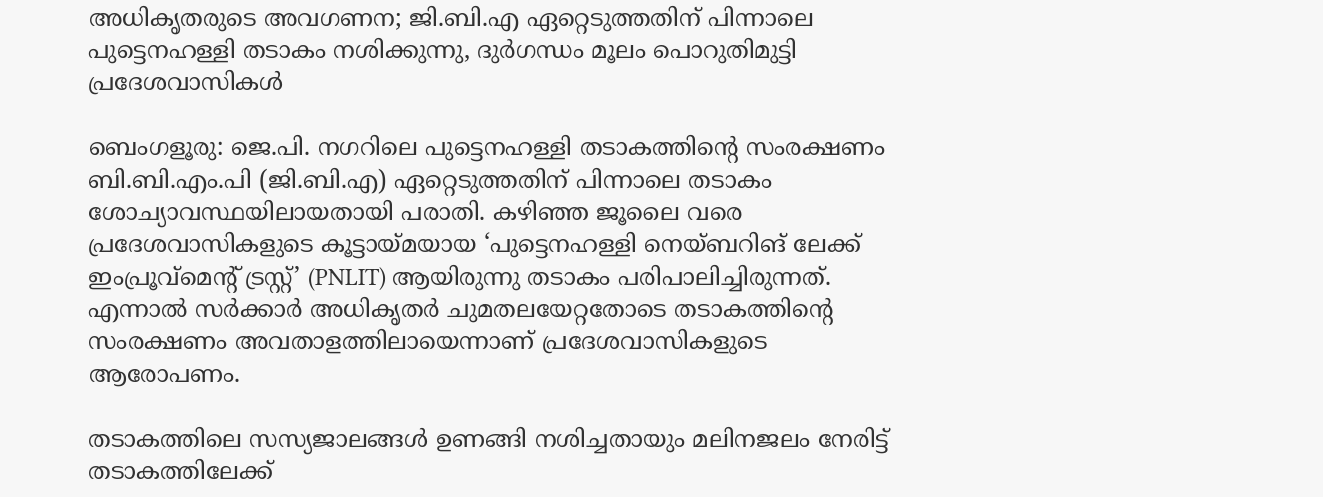അധികൃതരുടെ അവഗണന; ജി.ബി.എ ഏറ്റെടുത്തതിന് പിന്നാലെ പുട്ടെനഹള്ളി തടാകം നശിക്കുന്നു, ദുർഗന്ധം മൂലം പൊറുതിമുട്ടി പ്രദേശവാസികൾ

ബെംഗളൂരു: ജെ.പി. നഗറിലെ പുട്ടെനഹള്ളി തടാകത്തിന്റെ സംരക്ഷണം ബി.ബി.എം.പി (ജി.ബി.എ) ഏറ്റെടുത്തതിന് പിന്നാലെ തടാകം ശോച്യാവസ്ഥയിലായതായി പരാതി. കഴിഞ്ഞ ജൂലൈ വരെ പ്രദേശവാസികളുടെ കൂട്ടായ്മയായ ‘പുട്ടെനഹള്ളി നെയ്‌ബറിങ് ലേക്ക് ഇംപ്രൂവ്‌മെന്റ് ട്രസ്റ്റ്’ (PNLIT) ആയിരുന്നു തടാകം പരിപാലിച്ചിരുന്നത്. എന്നാൽ സർക്കാർ അധികൃതർ ചുമതലയേറ്റതോടെ തടാകത്തിന്റെ സംരക്ഷണം അവതാളത്തിലായെന്നാണ് പ്രദേശവാസികളുടെ ആരോപണം.

തടാകത്തിലെ സസ്യജാലങ്ങൾ ഉണങ്ങി നശിച്ചതായും മലിനജലം നേരിട്ട് തടാകത്തിലേക്ക്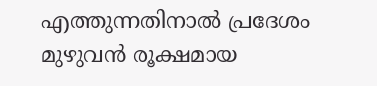എത്തുന്നതിനാൽ പ്രദേശം മുഴുവൻ രൂക്ഷമായ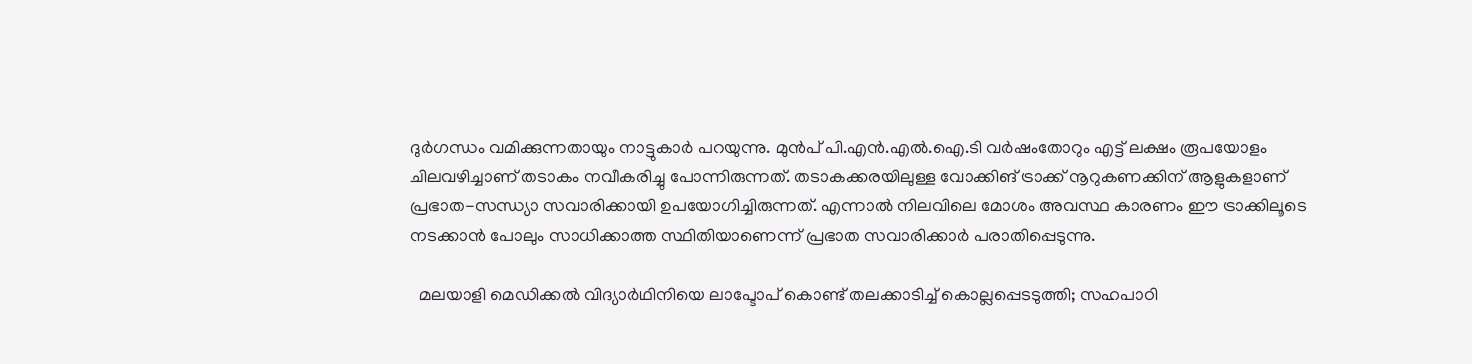ദുർഗന്ധം വമിക്കുന്നതായും നാട്ടുകാർ പറയുന്നു. മുൻപ് പി.എൻ.എൽ.ഐ.ടി വർഷംതോറും എട്ട് ലക്ഷം രൂപയോളം ചിലവഴിച്ചാണ് തടാകം നവീകരിച്ചു പോന്നിരുന്നത്. തടാകക്കരയിലുള്ള വോക്കിങ് ട്രാക്ക് നൂറുകണക്കിന് ആളുകളാണ് പ്രഭാത-സന്ധ്യാ സവാരിക്കായി ഉപയോഗിച്ചിരുന്നത്. എന്നാൽ നിലവിലെ മോശം അവസ്ഥ കാരണം ഈ ട്രാക്കിലൂടെ നടക്കാൻ പോലും സാധിക്കാത്ത സ്ഥിതിയാണെന്ന് പ്രഭാത സവാരിക്കാർ പരാതിപ്പെടുന്നു.

  മലയാളി മെഡിക്കൽ വിദ്യാർഥിനിയെ ലാപ്ടോപ് കൊണ്ട് തലക്കാടിച്ച് കൊല്ലപ്പെടടുത്തി; സഹപാഠി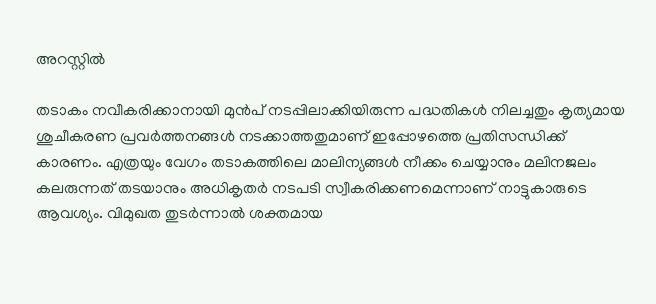അറസ്റ്റിൽ

തടാകം നവീകരിക്കാനായി മുൻപ് നടപ്പിലാക്കിയിരുന്ന പദ്ധതികൾ നിലച്ചതും കൃത്യമായ ശുചീകരണ പ്രവർത്തനങ്ങൾ നടക്കാത്തതുമാണ് ഇപ്പോഴത്തെ പ്രതിസന്ധിക്ക് കാരണം. എത്രയും വേഗം തടാകത്തിലെ മാലിന്യങ്ങൾ നീക്കം ചെയ്യാനും മലിനജലം കലരുന്നത് തടയാനും അധികൃതർ നടപടി സ്വീകരിക്കണമെന്നാണ് നാട്ടുകാരുടെ ആവശ്യം. വിമുഖത തുടർന്നാൽ ശക്തമായ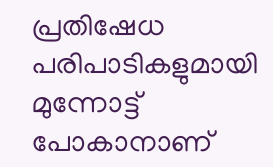പ്രതിഷേധ പരിപാടികളുമായി മുന്നോട്ട് പോകാനാണ്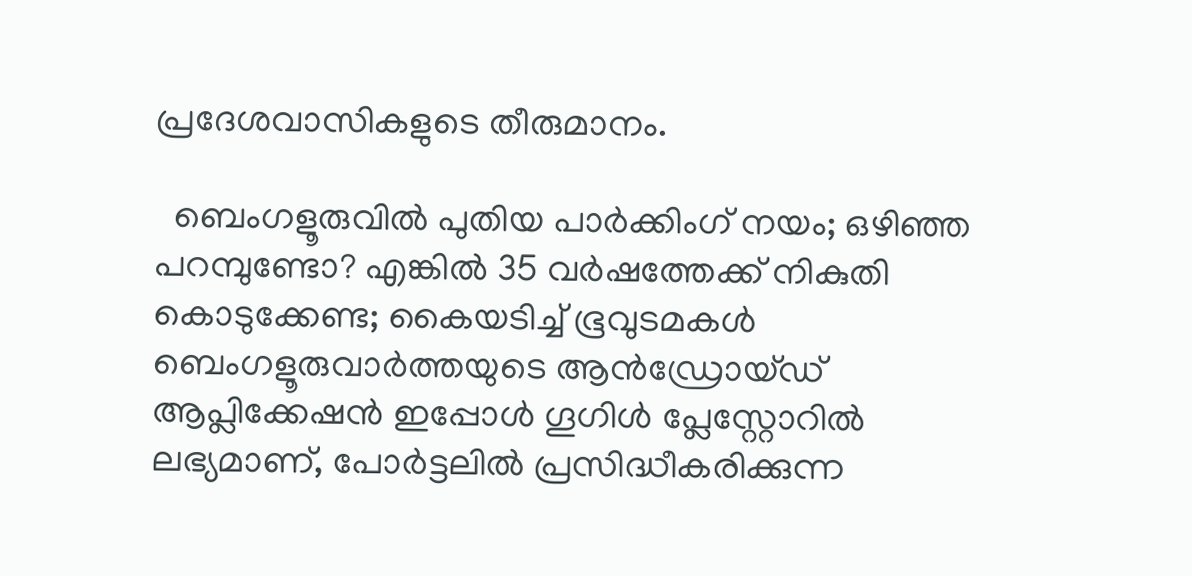പ്രദേശവാസികളുടെ തീരുമാനം.

  ബെംഗളൂരുവിൽ പുതിയ പാർക്കിംഗ് നയം; ഒഴിഞ്ഞ പറമ്പുണ്ടോ? എങ്കിൽ 35 വർഷത്തേക്ക് നികുതി കൊടുക്കേണ്ട; കൈയടിച്ച് ഭൂവുടമകൾ
ബെംഗളൂരുവാർത്തയുടെ ആൻഡ്രോയ്ഡ് ആപ്ലിക്കേഷൻ ഇപ്പോൾ ഗൂഗിൾ പ്ലേസ്റ്റോറിൽ ലഭ്യമാണ്, പോർട്ടലിൽ പ്രസിദ്ധീകരിക്കുന്ന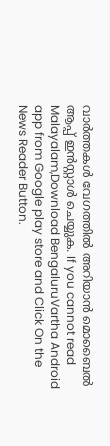വാർത്തകൾ വേഗത്തിൽ അറിയാൻ മൊബൈൽ ആപ്പ് ഇൻസ്റ്റാൾ ചെയ്യുക. If you cannot read Malayalam,Download BengaluruVartha Android app from Google play store and Click On the News Reader Button.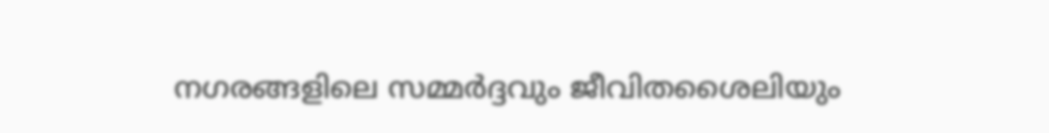നഗരങ്ങളിലെ സമ്മർദ്ദവും ജീവിതശൈലിയും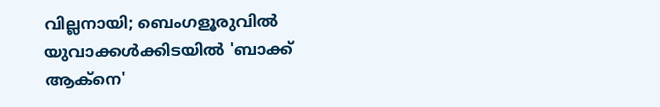വില്ലനായി; ബെംഗളൂരുവിൽ യുവാക്കൾക്കിടയിൽ 'ബാക്ക് ആക്നെ'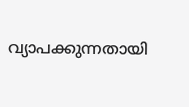വ്യാപക്കുന്നതായി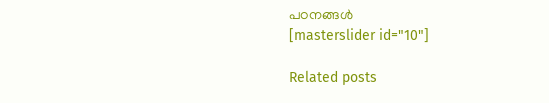പഠനങ്ങൾ
[masterslider id="10"]

Related posts